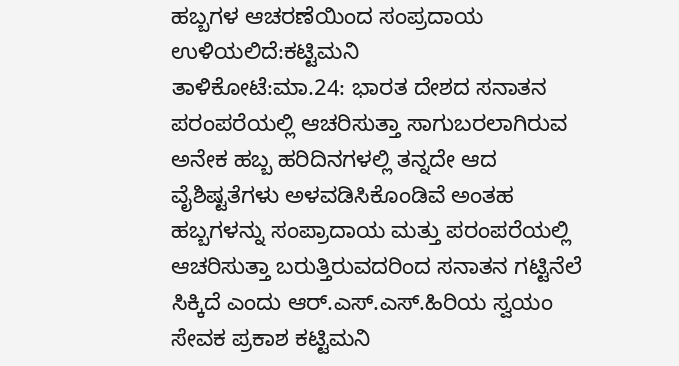ಹಬ್ಬಗಳ ಆಚರಣೆಯಿಂದ ಸಂಪ್ರದಾಯ ಉಳಿಯಲಿದೆ:ಕಟ್ಟಿಮನಿ
ತಾಳಿಕೋಟೆ:ಮಾ.24: ಭಾರತ ದೇಶದ ಸನಾತನ ಪರಂಪರೆಯಲ್ಲಿ ಆಚರಿಸುತ್ತಾ ಸಾಗುಬರಲಾಗಿರುವ ಅನೇಕ ಹಬ್ಬ ಹರಿದಿನಗಳಲ್ಲಿ ತನ್ನದೇ ಆದ ವೈಶಿಷ್ಟತೆಗಳು ಅಳವಡಿಸಿಕೊಂಡಿವೆ ಅಂತಹ ಹಬ್ಬಗಳನ್ನು ಸಂಪ್ರಾದಾಯ ಮತ್ತು ಪರಂಪರೆಯಲ್ಲಿ ಆಚರಿಸುತ್ತಾ ಬರುತ್ತಿರುವದರಿಂದ ಸನಾತನ ಗಟ್ಟಿನೆಲೆ ಸಿಕ್ಕಿದೆ ಎಂದು ಆರ್.ಎಸ್.ಎಸ್.ಹಿರಿಯ ಸ್ವಯಂ ಸೇವಕ ಪ್ರಕಾಶ ಕಟ್ಟಿಮನಿ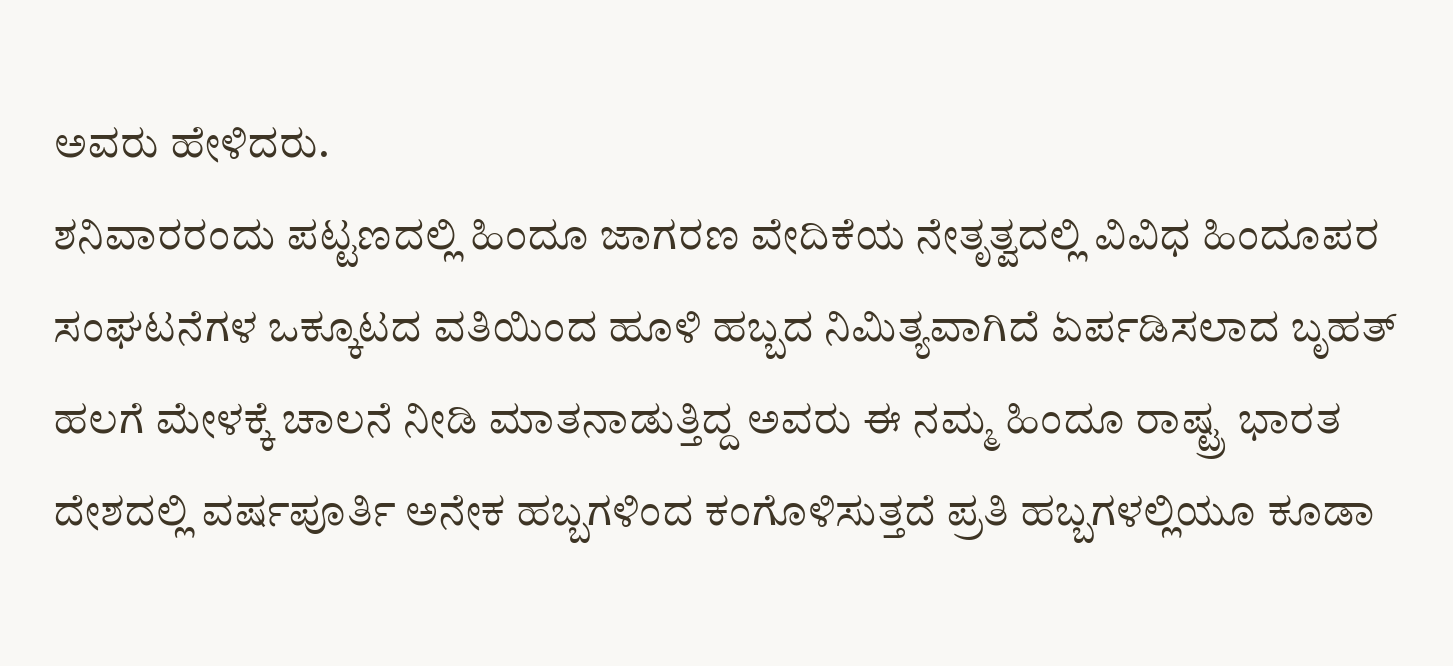ಅವರು ಹೇಳಿದರು.
ಶನಿವಾರರಂದು ಪಟ್ಟಣದಲ್ಲಿ ಹಿಂದೂ ಜಾಗರಣ ವೇದಿಕೆಯ ನೇತೃತ್ವದಲ್ಲಿ ವಿವಿಧ ಹಿಂದೂಪರ ಸಂಘಟನೆಗಳ ಒಕ್ಕೂಟದ ವತಿಯಿಂದ ಹೂಳಿ ಹಬ್ಬದ ನಿಮಿತ್ಯವಾಗಿದೆ ಏರ್ಪಡಿಸಲಾದ ಬೃಹತ್ ಹಲಗೆ ಮೇಳಕ್ಕೆ ಚಾಲನೆ ನೀಡಿ ಮಾತನಾಡುತ್ತಿದ್ದ ಅವರು ಈ ನಮ್ಮ ಹಿಂದೂ ರಾಷ್ಟ್ರ ಭಾರತ ದೇಶದಲ್ಲಿ ವರ್ಷಪೂರ್ತಿ ಅನೇಕ ಹಬ್ಬಗಳಿಂದ ಕಂಗೊಳಿಸುತ್ತದೆ ಪ್ರತಿ ಹಬ್ಬಗಳಲ್ಲಿಯೂ ಕೂಡಾ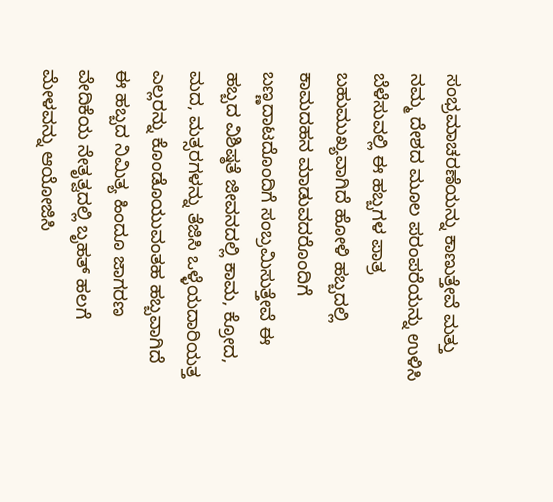ಸಂಭ್ರಮಾಚರಣೆಯನ್ನು ಕಾಣುತ್ತೇವೆ ಮತ್ತು ನಮ್ಮ ದೇಶದ ಮೂಲ ಪರಂಪರೆಯನ್ನು ಉಳಿಸಿ ಬೆಳೆಸುವಲ್ಲಿ ಈ ಹಬ್ಬಗಳ ಪಾತ್ರ ಬಹುಮುಖ್ಯವಾಗಿದೆ ಹೋಳಿ ಹಬ್ಬದಲ್ಲಿ ಕಾಮದಹನ ಮಾಡುವದರೊಂದಿಗೆ ಬಣ್ಣದಾಟದೊಂದಿಗೆ ಸಂಬ್ರಮಿಸುತ್ತೇವೆ ಈ ಹಬ್ಬದ ವಿಶಿಷ್ಠತೆ ಜೀವನದಲ್ಲಿ ಕಾಮ, ಕ್ರೋದ, ಮದ, ಮತ್ಸರಗಳನ್ನು ತೆಜಿಸಿ ಒಳ್ಳೆಯದಾರಿಯತ್ತ ಎಲ್ಲರನ್ನು ಕೊಂಡೊಯುವಂತಹ ಹಬ್ಬವಾಗಿದೆ ಈ ಹಬ್ಬದ ನಿಮಿತ್ಯ ಹಿಂದೂ ಜಾಗರಣ ವೇದಿಕೆಯ ನೇತೃತ್ವದಲ್ಲಿ ಬೃಹತ್ ಹಲಗೆ ಮೇಳವನ್ನು ಆಯೋಜಿಸಿ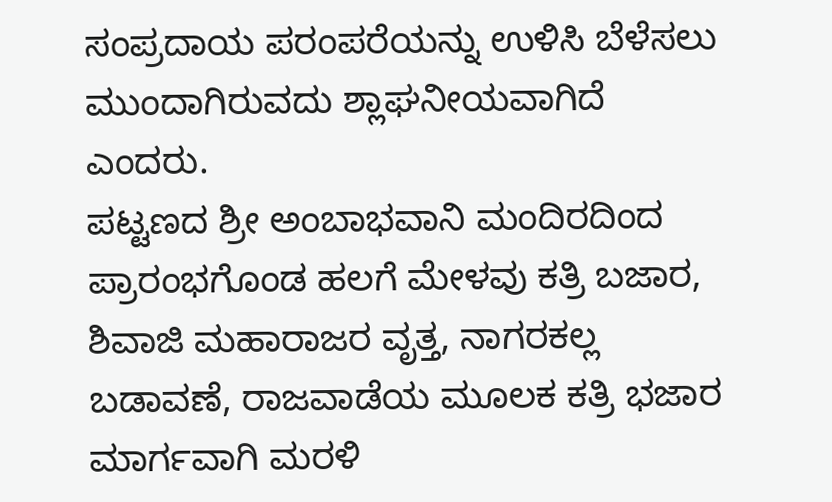ಸಂಪ್ರದಾಯ ಪರಂಪರೆಯನ್ನು ಉಳಿಸಿ ಬೆಳೆಸಲು ಮುಂದಾಗಿರುವದು ಶ್ಲಾಘನೀಯವಾಗಿದೆ ಎಂದರು.
ಪಟ್ಟಣದ ಶ್ರೀ ಅಂಬಾಭವಾನಿ ಮಂದಿರದಿಂದ ಪ್ರಾರಂಭಗೊಂಡ ಹಲಗೆ ಮೇಳವು ಕತ್ರಿ ಬಜಾರ, ಶಿವಾಜಿ ಮಹಾರಾಜರ ವೃತ್ತ, ನಾಗರಕಲ್ಲ ಬಡಾವಣೆ, ರಾಜವಾಡೆಯ ಮೂಲಕ ಕತ್ರಿ ಭಜಾರ ಮಾರ್ಗವಾಗಿ ಮರಳಿ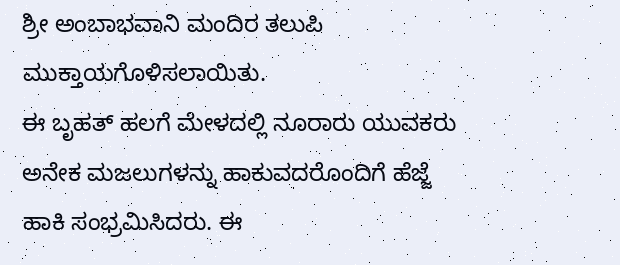ಶ್ರೀ ಅಂಬಾಭವಾನಿ ಮಂದಿರ ತಲುಪಿ ಮುಕ್ತಾಯಗೊಳಿಸಲಾಯಿತು.
ಈ ಬೃಹತ್ ಹಲಗೆ ಮೇಳದಲ್ಲಿ ನೂರಾರು ಯುವಕರು ಅನೇಕ ಮಜಲುಗಳನ್ನು ಹಾಕುವದರೊಂದಿಗೆ ಹೆಜ್ಜೆ ಹಾಕಿ ಸಂಭ್ರಮಿಸಿದರು. ಈ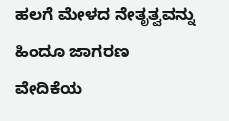ಹಲಗೆ ಮೇಳದ ನೇತೃತ್ವವನ್ನು ಹಿಂದೂ ಜಾಗರಣ ವೇದಿಕೆಯ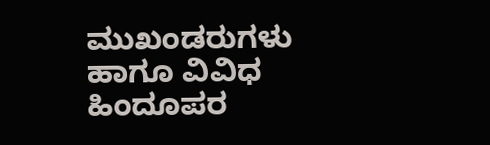ಮುಖಂಡರುಗಳು ಹಾಗೂ ವಿವಿಧ ಹಿಂದೂಪರ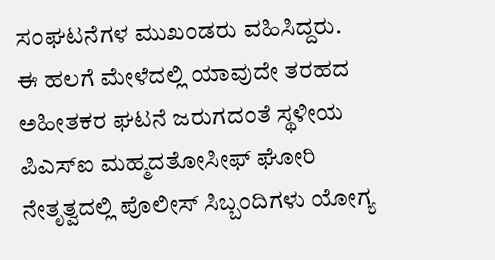ಸಂಘಟನೆಗಳ ಮುಖಂಡರು ವಹಿಸಿದ್ದರು.
ಈ ಹಲಗೆ ಮೇಳೆದಲ್ಲಿ ಯಾವುದೇ ತರಹದ ಅಹೀತಕರ ಘಟನೆ ಜರುಗದಂತೆ ಸ್ಥಳೀಯ ಪಿಎಸ್‍ಐ ಮಹ್ಮದತೋಸೀಫ್ ಘೋರಿ ನೇತೃತ್ವದಲ್ಲಿ ಪೊಲೀಸ್ ಸಿಬ್ಬಂದಿಗಳು ಯೋಗ್ಯ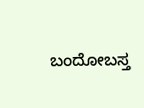ಬಂದೋಬಸ್ತ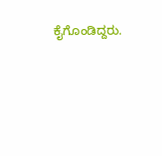ಕೈಗೊಂಡಿದ್ದರು.